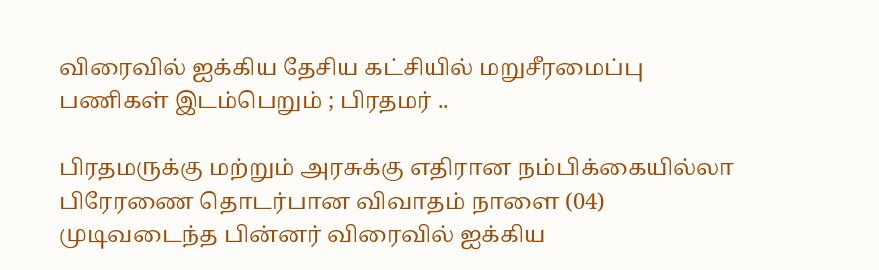விரைவில் ஐக்கிய தேசிய கட்சியில் மறுசீரமைப்பு பணிகள் இடம்பெறும் ; பிரதமர் ..

பிரதமருக்கு மற்றும் அரசுக்கு எதிரான நம்பிக்கையில்லா பிரேரணை தொடர்பான விவாதம் நாளை (04)
முடிவடைந்த பின்னர் விரைவில் ஐக்கிய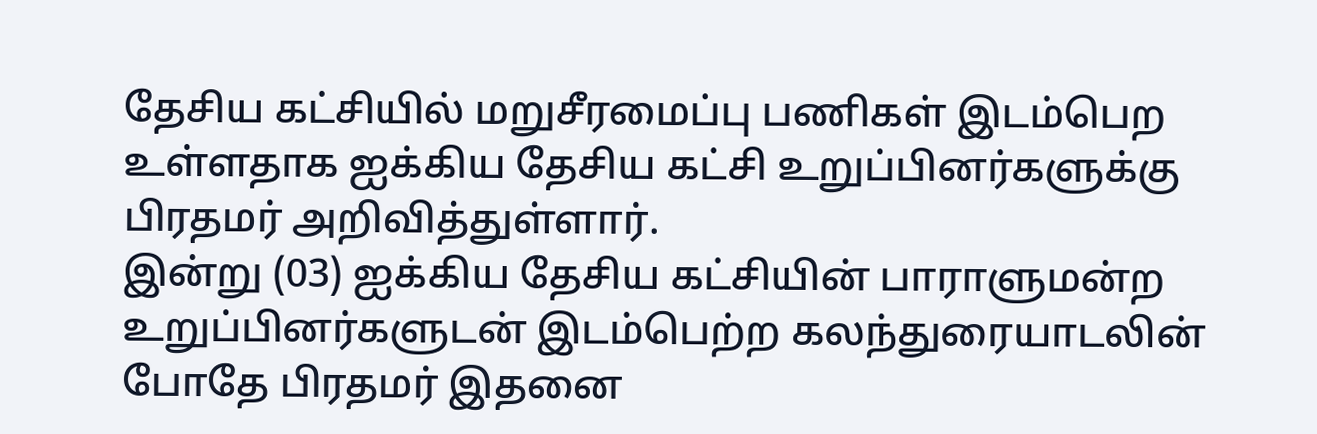தேசிய கட்சியில் மறுசீரமைப்பு பணிகள் இடம்பெற உள்ளதாக ஐக்கிய தேசிய கட்சி உறுப்பினர்களுக்கு பிரதமர் அறிவித்துள்ளார்.
இன்று (03) ஐக்கிய தேசிய கட்சியின் பாராளுமன்ற உறுப்பினர்களுடன் இடம்பெற்ற கலந்துரையாடலின் போதே பிரதமர் இதனை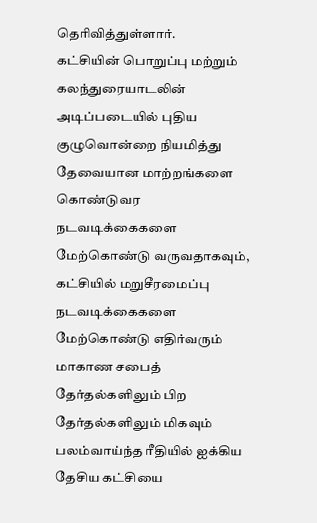தெரிவித்துள்ளார்.
கட்சியின் பொறுப்பு மற்றும் கலந்துரையாடலின் அடிப்படையில் புதிய குழுவொன்றை நியமித்து தேவையான மாற்றங்களை கொண்டுவர நடவடிக்கைகளை மேற்கொண்டு வருவதாகவும், கட்சியில் மறுசீரமைப்பு நடவடிக்கைகளை மேற்கொண்டு எதிர்வரும் மாகாண சபைத் தேர்தல்களிலும் பிற தேர்தல்களிலும் மிகவும் பலம்வாய்ந்த ரீதியில் ஐக்கிய தேசிய கட்சியை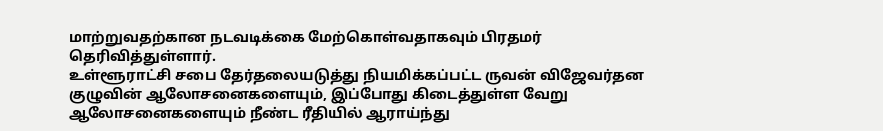மாற்றுவதற்கான நடவடிக்கை மேற்கொள்வதாகவும் பிரதமர் தெரிவித்துள்ளார்.
உள்ளூராட்சி சபை தேர்தலையடுத்து நியமிக்கப்பட்ட ருவன் விஜேவர்தன குழுவின் ஆலோசனைகளையும், இப்போது கிடைத்துள்ள வேறு ஆலோசனைகளையும் நீண்ட ரீதியில் ஆராய்ந்து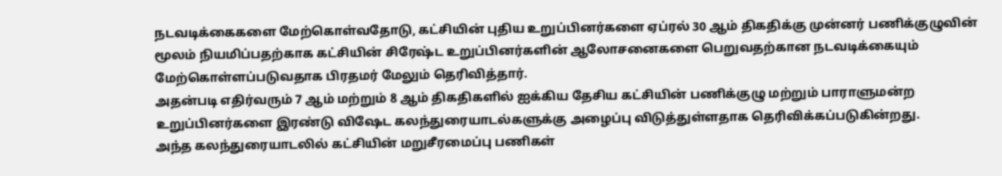நடவடிக்கைகளை மேற்கொள்வதோடு, கட்சியின் புதிய உறுப்பினர்களை ஏப்ரல் 30 ஆம் திகதிக்கு முன்னர் பணிக்குழுவின் மூலம் நியமிப்பதற்காக கட்சியின் சிரேஷ்ட உறுப்பினர்களின் ஆலோசனைகளை பெறுவதற்கான நடவடிக்கையும் மேற்கொள்ளப்படுவதாக பிரதமர் மேலும் தெரிவித்தார்.
அதன்படி எதிர்வரும் 7 ஆம் மற்றும் 8 ஆம் திகதிகளில் ஐக்கிய தேசிய கட்சியின் பணிக்குழு மற்றும் பாராளுமன்ற உறுப்பினர்களை இரண்டு விஷேட கலந்துரையாடல்களுக்கு அழைப்பு விடுத்துள்ளதாக தெரிவிக்கப்படுகின்றது.
அந்த கலந்துரையாடலில் கட்சியின் மறுசீரமைப்பு பணிகள்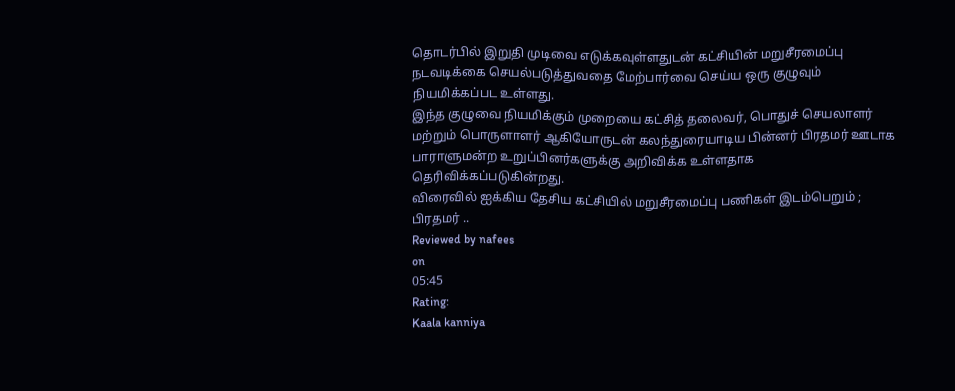தொடர்பில் இறுதி முடிவை எடுக்கவுள்ளதுடன் கட்சியின் மறுசீரமைப்பு நடவடிக்கை செயல்படுத்துவதை மேற்பார்வை செய்ய ஒரு குழுவும் நியமிக்கப்பட உள்ளது.
இந்த குழுவை நியமிக்கும் முறையை கட்சித் தலைவர், பொதுச் செயலாளர் மற்றும் பொருளாளர் ஆகியோருடன் கலந்துரையாடிய பின்னர் பிரதமர் ஊடாக பாராளுமன்ற உறுப்பினர்களுக்கு அறிவிக்க உள்ளதாக தெரிவிக்கப்படுகின்றது.
விரைவில் ஐக்கிய தேசிய கட்சியில் மறுசீரமைப்பு பணிகள் இடம்பெறும் ; பிரதமர் ..
Reviewed by nafees
on
05:45
Rating:
Kaala kanniya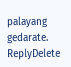palayang gedarate.
ReplyDelete